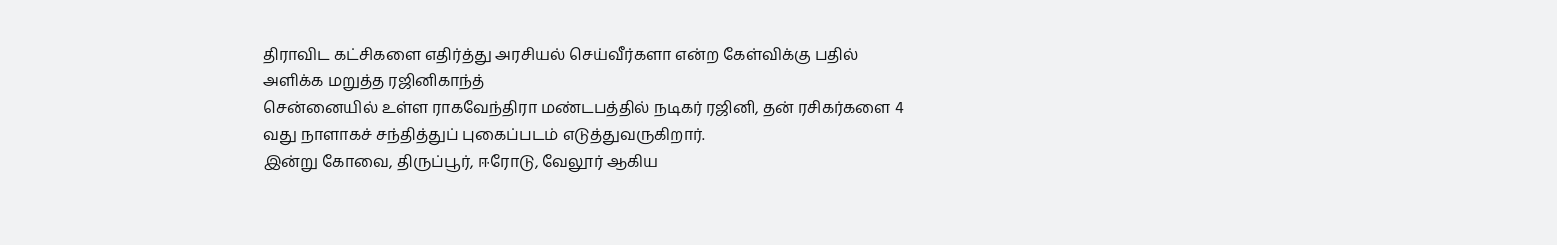திராவிட கட்சிகளை எதிர்த்து அரசியல் செய்வீர்களா என்ற கேள்விக்கு பதில் அளிக்க மறுத்த ரஜினிகாந்த்
சென்னையில் உள்ள ராகவேந்திரா மண்டபத்தில் நடிகர் ரஜினி, தன் ரசிகர்களை 4 வது நாளாகச் சந்தித்துப் புகைப்படம் எடுத்துவருகிறார்.
இன்று கோவை, திருப்பூர், ஈரோடு, வேலூர் ஆகிய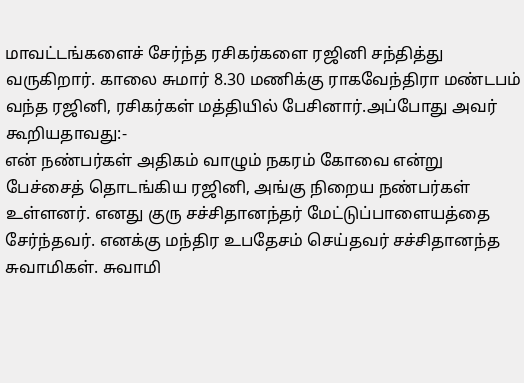மாவட்டங்களைச் சேர்ந்த ரசிகர்களை ரஜினி சந்தித்து வருகிறார். காலை சுமார் 8.30 மணிக்கு ராகவேந்திரா மண்டபம் வந்த ரஜினி, ரசிகர்கள் மத்தியில் பேசினார்.அப்போது அவர் கூறியதாவது:-
என் நண்பர்கள் அதிகம் வாழும் நகரம் கோவை என்று பேச்சைத் தொடங்கிய ரஜினி, அங்கு நிறைய நண்பர்கள் உள்ளனர். எனது குரு சச்சிதானந்தர் மேட்டுப்பாளையத்தை சேர்ந்தவர். எனக்கு மந்திர உபதேசம் செய்தவர் சச்சிதானந்த சுவாமிகள். சுவாமி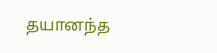தயானந்த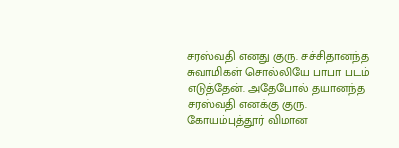சரஸ்வதி எனது குரு. சச்சிதானந்த சுவாமிகள் சொல்லியே பாபா படம் எடுத்தேன். அதேபோல் தயானந்த சரஸ்வதி எனக்கு குரு. கோயம்புத்தூர் விமான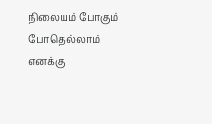நிலையம் போகும் போதெல்லாம் எனக்கு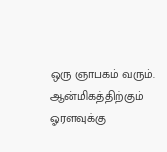ஒரு ஞாபகம் வரும்.
ஆன்மிகத்திற்கும் ஓரளவுக்கு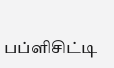பப்ளிசிட்டி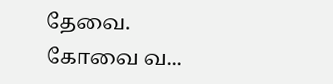தேவை. கோவை வ...